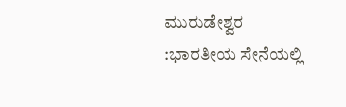ಮುರುಡೇಶ್ವರ :ಭಾರತೀಯ ಸೇನೆಯಲ್ಲಿ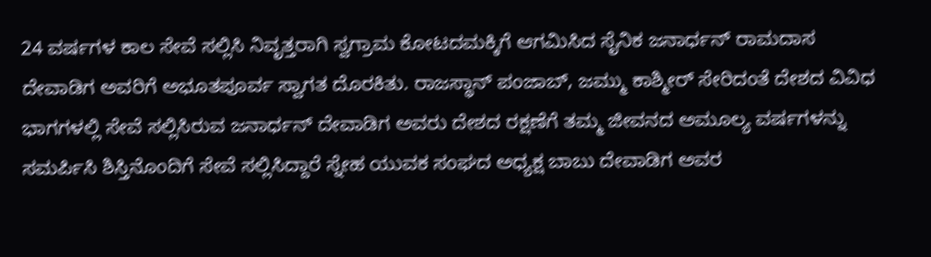24 ವರ್ಷಗಳ ಕಾಲ ಸೇವೆ ಸಲ್ಲಿಸಿ ನಿವೃತ್ತರಾಗಿ ಸ್ವಗ್ರಾಮ ಕೋಟದಮಕ್ಕಿಗೆ ಆಗಮಿಸಿದ ಸೈನಿಕ ಜನಾರ್ಧನ್ ರಾಮದಾಸ ದೇವಾಡಿಗ ಅವರಿಗೆ ಅಭೂತಪೂರ್ವ ಸ್ವಾಗತ ದೊರಕಿತು. ರಾಜಸ್ಥಾನ್ ಪಂಜಾಬ್, ಜಮ್ಮು ಕಾಶ್ಮೀರ್ ಸೇರಿದಂತೆ ದೇಶದ ವಿವಿಧ ಭಾಗಗಳಲ್ಲಿ ಸೇವೆ ಸಲ್ಲಿಸಿರುವ ಜನಾರ್ಧನ್ ದೇವಾಡಿಗ ಅವರು ದೇಶದ ರಕ್ಷಣೆಗೆ ತಮ್ಮ ಜೀವನದ ಅಮೂಲ್ಯ ವರ್ಷಗಳನ್ನು ಸಮರ್ಪಿಸಿ ಶಿಸ್ತಿನೊಂದಿಗೆ ಸೇವೆ ಸಲ್ಲಿಸಿದ್ದಾರೆ ಸ್ನೇಹ ಯುವಕ ಸಂಘದ ಅಧ್ಯಕ್ಷ ಬಾಬು ದೇವಾಡಿಗ ಅವರ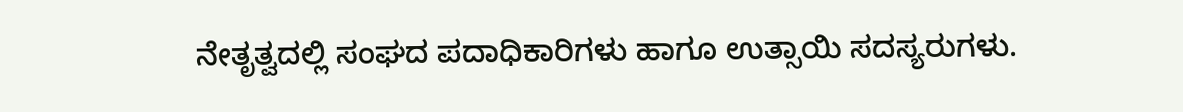ನೇತೃತ್ವದಲ್ಲಿ ಸಂಘದ ಪದಾಧಿಕಾರಿಗಳು ಹಾಗೂ ಉತ್ಸಾಯಿ ಸದಸ್ಯರುಗಳು.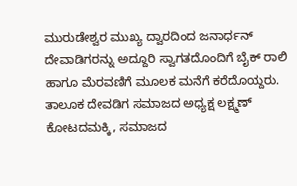ಮುರುಡೇಶ್ವರ ಮುಖ್ಯ ದ್ವಾರದಿಂದ ಜನಾರ್ಧನ್ ದೇವಾಡಿಗರನ್ನು ಅದ್ದೂರಿ ಸ್ವಾಗತದೊಂದಿಗೆ ಬೈಕ್ ರಾಲಿ ಹಾಗೂ ಮೆರವಣಿಗೆ ಮೂಲಕ ಮನೆಗೆ ಕರೆದೊಯ್ದರು. ತಾಲೂಕ ದೇವಡಿಗ ಸಮಾಜದ ಅಧ್ಯಕ್ಷ ಲಕ್ಷ್ಮಣ್ ಕೋಟದಮಕ್ಕಿ, ಸಮಾಜದ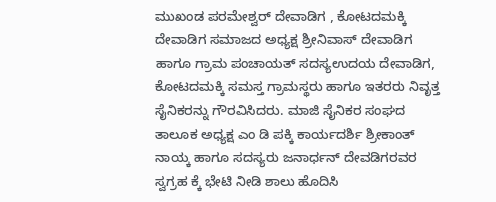ಮುಖಂಡ ಪರಮೇಶ್ವರ್ ದೇವಾಡಿಗ , ಕೋಟದಮಕ್ಕಿ ದೇವಾಡಿಗ ಸಮಾಜದ ಅಧ್ಯಕ್ಷ ಶ್ರೀನಿವಾಸ್ ದೇವಾಡಿಗ ಹಾಗೂ ಗ್ರಾಮ ಪಂಚಾಯತ್ ಸದಸ್ಯಉದಯ ದೇವಾಡಿಗ, ಕೋಟದಮಕ್ಕಿ ಸಮಸ್ತ ಗ್ರಾಮಸ್ಥರು ಹಾಗೂ ಇತರರು ನಿವೃತ್ತ ಸೈನಿಕರನ್ನು ಗೌರವಿಸಿದರು. ಮಾಜಿ ಸೈನಿಕರ ಸಂಘದ ತಾಲೂಕ ಅಧ್ಯಕ್ಷ ಎಂ ಡಿ ಪಕ್ಕಿ ಕಾರ್ಯದರ್ಶಿ ಶ್ರೀಕಾಂತ್ ನಾಯ್ಕ ಹಾಗೂ ಸದಸ್ಯರು ಜನಾರ್ಧನ್ ದೇವಡಿಗರವರ ಸ್ವಗ್ರಹ ಕ್ಕೆ ಭೇಟಿ ನೀಡಿ ಶಾಲು ಹೊದಿಸಿ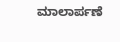ಮಾಲಾರ್ಪಣೆ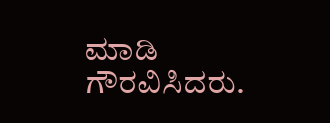ಮಾಡಿ ಗೌರವಿಸಿದರು.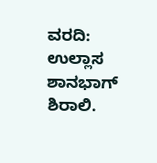ವರದಿ: ಉಲ್ಲಾಸ ಶಾನಭಾಗ್ ಶಿರಾಲಿ.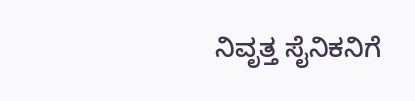ನಿವೃತ್ತ ಸೈನಿಕನಿಗೆ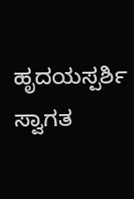ಹೃದಯಸ್ಪರ್ಶಿ ಸ್ವಾಗತ